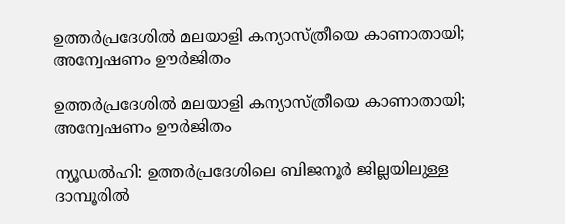ഉത്തർപ്രദേശിൽ മലയാളി കന്യാസ്ത്രീയെ കാണാതായി; അന്വേഷണം ഊർജിതം

ഉത്തർപ്രദേശിൽ മലയാളി കന്യാസ്ത്രീയെ കാണാതായി; അന്വേഷണം ഊർജിതം

ന്യൂഡൽഹി: ഉത്തർപ്രദേശിലെ ബിജനൂർ ജില്ലയിലുള്ള ദാമ്പൂരിൽ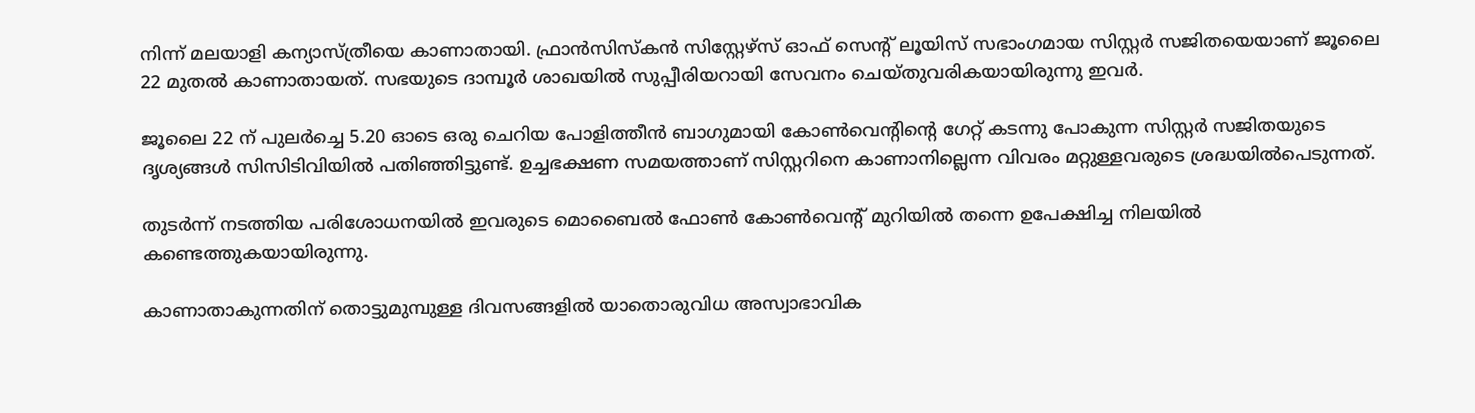നിന്ന് മലയാളി കന്യാസ്ത്രീയെ കാണാതായി. ഫ്രാൻസിസ്കൻ സിസ്റ്റേഴ്സ് ഓഫ് സെന്റ് ലൂയിസ് സഭാംഗമായ സിസ്റ്റർ സജിതയെയാണ് ജൂലൈ 22 മുതൽ കാണാതായത്. സഭയുടെ ദാമ്പൂർ ശാഖയിൽ സുപ്പീരിയറായി സേവനം ചെയ്തുവരികയായിരുന്നു ഇവർ.

ജൂലൈ 22 ന് പുലർച്ചെ 5.20 ഓടെ ഒരു ചെറിയ പോളിത്തീൻ ബാഗുമായി കോൺവെന്റിന്റെ ഗേറ്റ് കടന്നു പോകുന്ന സിസ്റ്റർ സജിതയുടെ ദൃശ്യങ്ങൾ സിസിടിവിയിൽ പതിഞ്ഞിട്ടുണ്ട്. ഉച്ചഭക്ഷണ സമയത്താണ് സിസ്റ്ററിനെ കാണാനില്ലെന്ന വിവരം മറ്റുള്ളവരുടെ ശ്രദ്ധയിൽപെടുന്നത്.

തുടർന്ന് നടത്തിയ പരിശോധനയിൽ ഇവരുടെ മൊബൈൽ ഫോൺ കോൺവെന്റ് മുറിയിൽ തന്നെ ഉപേക്ഷിച്ച നിലയിൽ കണ്ടെത്തുകയായിരുന്നു.

കാണാതാകുന്നതിന് തൊട്ടുമുമ്പുള്ള ദിവസങ്ങളിൽ യാതൊരുവിധ അസ്വാഭാവിക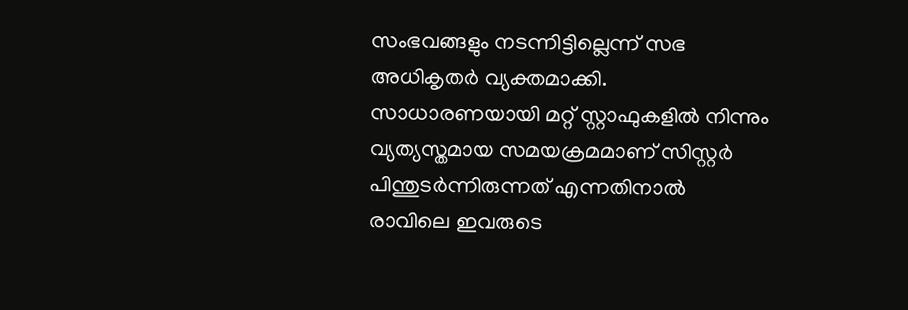സംഭവങ്ങളും നടന്നിട്ടില്ലെന്ന് സഭ അധികൃതർ വ്യക്തമാക്കി. സാധാരണയായി മറ്റ് സ്റ്റാഫുകളിൽ നിന്നും വ്യത്യസ്തമായ സമയക്രമമാണ് സിസ്റ്റർ പിന്തുടർന്നിരുന്നത് എന്നതിനാൽ രാവിലെ ഇവരുടെ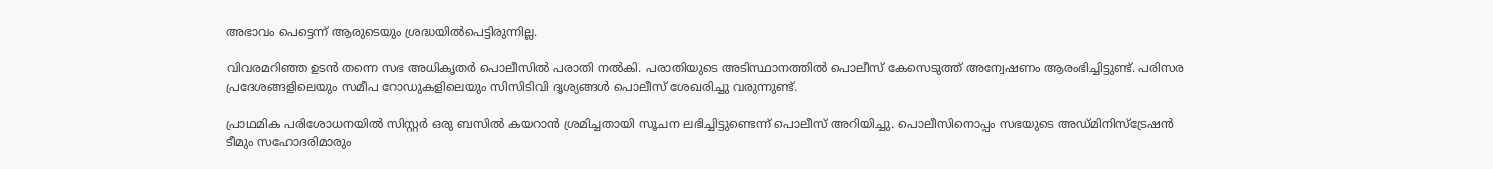അഭാവം പെട്ടെന്ന് ആരുടെയും ശ്രദ്ധയിൽപെട്ടിരുന്നില്ല.

വിവരമറിഞ്ഞ ഉടൻ തന്നെ സഭ അധികൃതർ പൊലീസിൽ പരാതി നൽകി. പരാതിയുടെ അടിസ്ഥാനത്തിൽ പൊലീസ് കേസെടുത്ത് അന്വേഷണം ആരംഭിച്ചിട്ടുണ്ട്. പരിസര പ്രദേശങ്ങളിലെയും സമീപ റോഡുകളിലെയും സിസിടിവി ദൃശ്യങ്ങൾ പൊലീസ് ശേഖരിച്ചു വരുന്നുണ്ട്.

പ്രാഥമിക പരിശോധനയിൽ സിസ്റ്റർ ഒരു ബസിൽ കയറാൻ ശ്രമിച്ചതായി സൂചന ലഭിച്ചിട്ടുണ്ടെന്ന് പൊലീസ് അറിയിച്ചു. പൊലീസിനൊപ്പം സഭയുടെ അഡ്മിനിസ്ട്രേഷൻ ടീമും സഹോദരിമാരും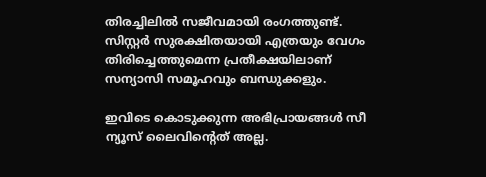തിരച്ചിലിൽ സജീവമായി രംഗത്തുണ്ട്. സിസ്റ്റർ സുരക്ഷിതയായി എത്രയും വേഗം തിരിച്ചെത്തുമെന്ന പ്രതീക്ഷയിലാണ് സന്യാസി സമൂഹവും ബന്ധുക്കളും.

ഇവിടെ കൊടുക്കുന്ന അഭിപ്രായങ്ങള്‍ സീ ന്യൂസ് ലൈവിന്റെത് അല്ല.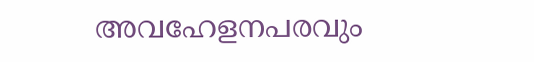അവഹേളനപരവും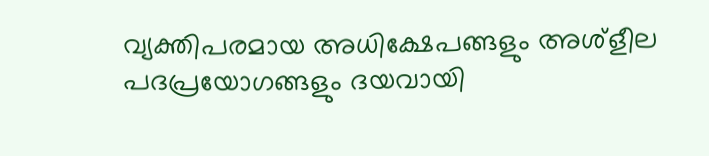വ്യക്തിപരമായ അധിക്ഷേപങ്ങളും അശ്‌ളീല പദപ്രയോഗങ്ങളും ദയവായി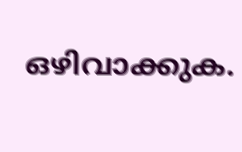ഒഴിവാക്കുക.